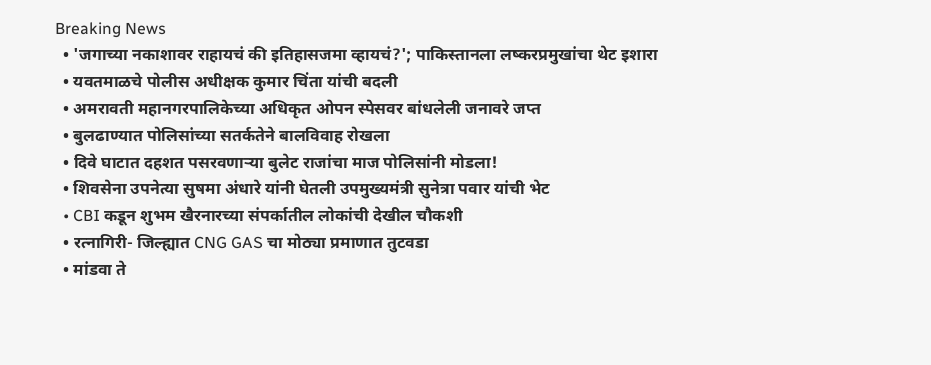Breaking News
  • 'जगाच्या नकाशावर राहायचं की इतिहासजमा व्हायचं?'; पाकिस्तानला लष्करप्रमुखांचा थेट इशारा
  • यवतमाळचे पोलीस अधीक्षक कुमार चिंता यांची बदली
  • अमरावती महानगरपालिकेच्या अधिकृत ओपन स्पेसवर बांधलेली जनावरे जप्त
  • बुलढाण्यात पोलिसांच्या सतर्कतेने बालविवाह रोखला
  • दिवे घाटात दहशत पसरवणाऱ्या बुलेट राजांचा माज पोलिसांनी मोडला!
  • शिवसेना उपनेत्या सुषमा अंधारे यांनी घेतली उपमुख्यमंत्री सुनेत्रा पवार यांची भेट
  • CBI कडून शुभम खैरनारच्या संपर्कातील लोकांची देखील चौकशी
  • रत्नागिरी- जिल्ह्यात CNG GAS चा मोठ्या प्रमाणात तुटवडा
  • मांडवा ते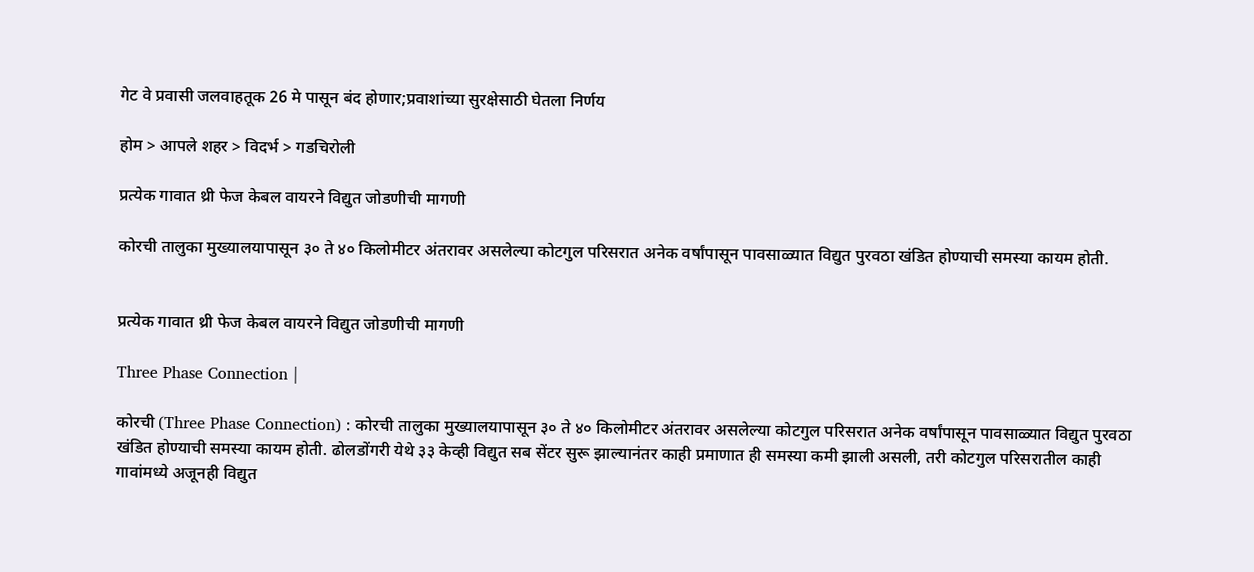गेट वे प्रवासी जलवाहतूक 26 मे पासून बंद होणार;प्रवाशांच्या सुरक्षेसाठी घेतला निर्णय

होम > आपले शहर > विदर्भ > गडचिरोली

प्रत्येक गावात थ्री फेज केबल वायरने विद्युत जोडणीची मागणी

कोरची तालुका मुख्यालयापासून ३० ते ४० किलोमीटर अंतरावर असलेल्या कोटगुल परिसरात अनेक वर्षांपासून पावसाळ्यात विद्युत पुरवठा खंडित होण्याची समस्या कायम होती.


प्रत्येक गावात थ्री फेज केबल वायरने विद्युत जोडणीची मागणी

Three Phase Connection |

कोरची (Three Phase Connection) : कोरची तालुका मुख्यालयापासून ३० ते ४० किलोमीटर अंतरावर असलेल्या कोटगुल परिसरात अनेक वर्षांपासून पावसाळ्यात विद्युत पुरवठा खंडित होण्याची समस्या कायम होती. ढोलडोंगरी येथे ३३ केव्ही विद्युत सब सेंटर सुरू झाल्यानंतर काही प्रमाणात ही समस्या कमी झाली असली, तरी कोटगुल परिसरातील काही गावांमध्ये अजूनही विद्युत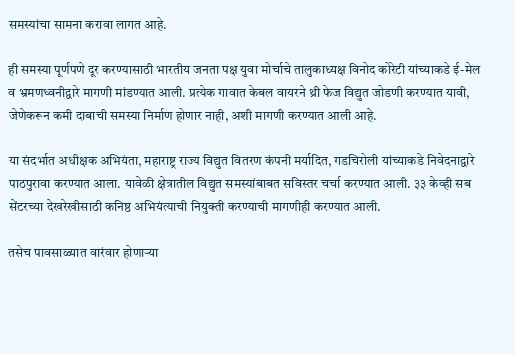समस्यांचा सामना करावा लागत आहे.

ही समस्या पूर्णपणे दूर करण्यासाठी भारतीय जनता पक्ष युवा मोर्चाचे तालुकाध्यक्ष विनोद कोरेटी यांच्याकडे ई-मेल व भ्रमणध्वनीद्वारे मागणी मांडण्यात आली. प्रत्येक गावात केबल वायरने थ्री फेज विद्युत जोडणी करण्यात यावी, जेणेकरून कमी दाबाची समस्या निर्माण होणार नाही, अशी मागणी करण्यात आली आहे.

या संदर्भात अधीक्षक अभियंता, महाराष्ट्र राज्य विद्युत वितरण कंपनी मर्यादित, गडचिरोली यांच्याकडे निवेदनाद्वारे पाठपुरावा करण्यात आला. यावेळी क्षेत्रातील विद्युत समस्यांबाबत सविस्तर चर्चा करण्यात आली. ३३ केव्ही सब सेंटरच्या देखरेखीसाठी कनिष्ठ अभियंत्याची नियुक्ती करण्याची मागणीही करण्यात आली.

तसेच पावसाळ्यात वारंवार होणाऱ्या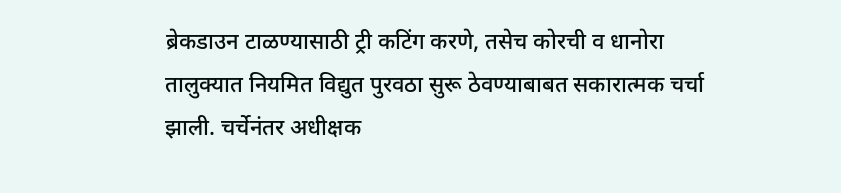ब्रेकडाउन टाळण्यासाठी ट्री कटिंग करणे, तसेच कोरची व धानोरा तालुक्यात नियमित विद्युत पुरवठा सुरू ठेवण्याबाबत सकारात्मक चर्चा झाली. चर्चेनंतर अधीक्षक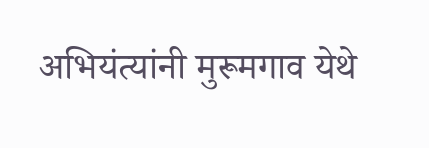अभियंत्यांनी मुरूमगाव येथे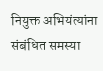नियुक्त अभियंत्यांना संबंधित समस्या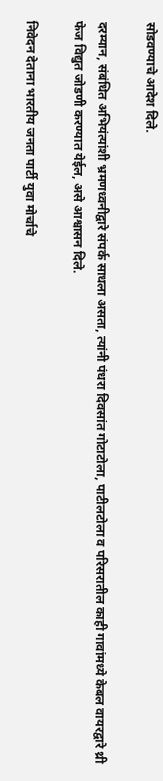सोडवण्याचे आदेश दिले.

दरम्यान, संबंधित अभियंत्यांशी भ्रमणध्वनीद्वारे संपर्क साधला असता, त्यांनी पंधरा दिवसांत गोटाटोला, पाटीलटोला व परिसरातील काही गावांमध्ये केबल वायरद्वारे थ्री फेज विद्युत जोडणी करण्यात येईल, असे आश्वासन दिले.

निवेदन देताना भारतीय जनता पार्टी युवा मोर्चाचे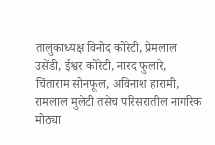तालुकाध्यक्ष विनोद कोरेटी, प्रेमलाल उसेंडी, ईश्वर कोरेटी, नारद फुलारे, चिंताराम सोनफूल, अविनाश हारामी, रामलाल मुलेटी तसेच परिसरातील नागरिक मोठ्या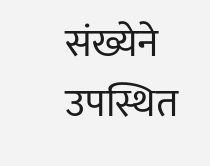संख्येने उपस्थित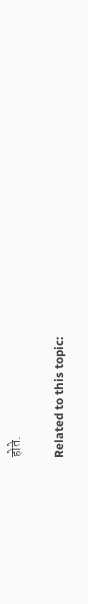होते.

Related to this topic: